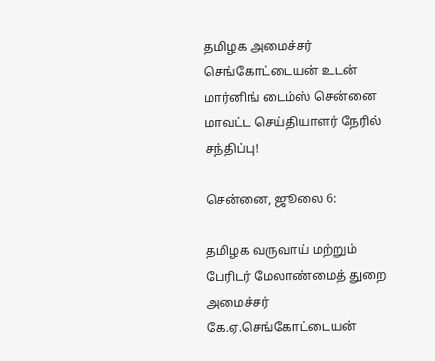தமிழக அமைச்சர் செங்கோட்டையன் உடன் மார்னிங் டைம்ஸ் சென்னை மாவட்ட செய்தியாளர் நேரில் சந்திப்பு!

சென்னை, ஜூலை 6:

தமிழக வருவாய் மற்றும் பேரிடர் மேலாண்மைத் துறை அமைச்சர் கே.ஏ.செங்கோட்டையன்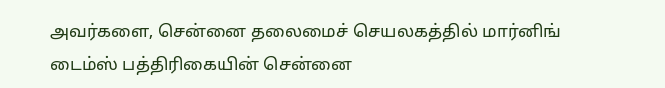அவர்களை, சென்னை தலைமைச் செயலகத்தில் மார்னிங் டைம்ஸ் பத்திரிகையின் சென்னை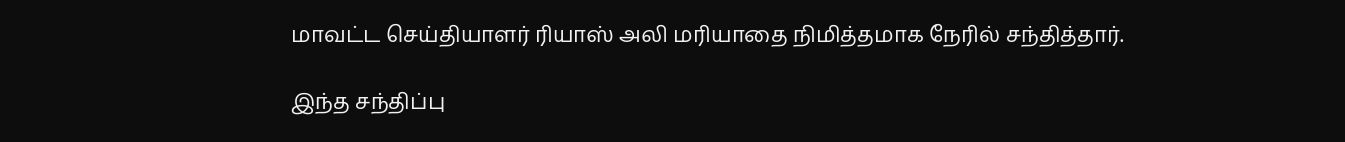மாவட்ட செய்தியாளர் ரியாஸ் அலி மரியாதை நிமித்தமாக நேரில் சந்தித்தார்.

இந்த சந்திப்பு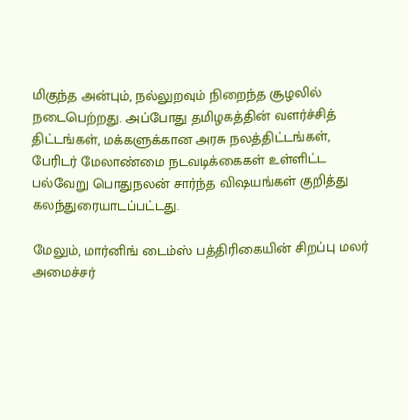மிகுந்த அன்பும், நல்லுறவும் நிறைந்த சூழலில் நடைபெற்றது. அப்போது தமிழகத்தின் வளர்ச்சித் திட்டங்கள், மக்களுக்கான அரசு நலத்திட்டங்கள், பேரிடர் மேலாண்மை நடவடிக்கைகள் உள்ளிட்ட பல்வேறு பொதுநலன் சார்ந்த விஷயங்கள் குறித்து கலந்துரையாடப்பட்டது.

மேலும், மார்னிங் டைம்ஸ் பத்திரிகையின் சிறப்பு மலர் அமைச்சர்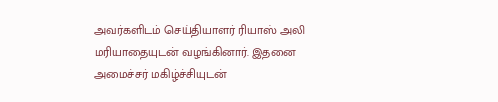அவர்களிடம் செய்தியாளர் ரியாஸ் அலி மரியாதையுடன் வழங்கினார். இதனை அமைச்சர் மகிழ்ச்சியுடன்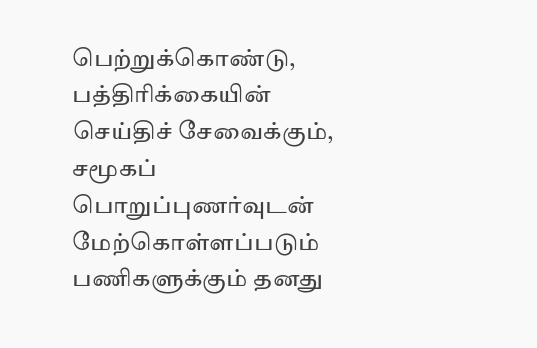பெற்றுக்கொண்டு, பத்திரிக்கையின் செய்திச் சேவைக்கும், சமூகப் பொறுப்புணர்வுடன் மேற்கொள்ளப்படும் பணிகளுக்கும் தனது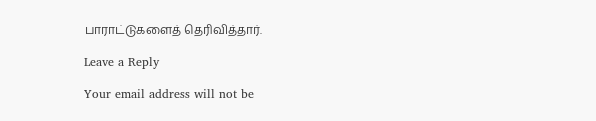பாராட்டுகளைத் தெரிவித்தார்.

Leave a Reply

Your email address will not be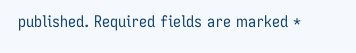published. Required fields are marked *